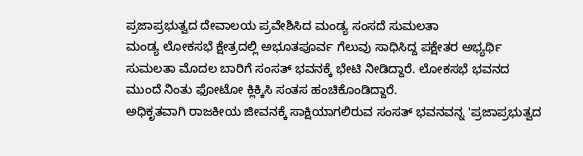ಪ್ರಜಾಪ್ರಭುತ್ವದ ದೇವಾಲಯ ಪ್ರವೇಶಿಸಿದ ಮಂಡ್ಯ ಸಂಸದೆ ಸುಮಲತಾ
ಮಂಡ್ಯ ಲೋಕಸಭೆ ಕ್ಷೇತ್ರದಲ್ಲಿ ಅಭೂತಪೂರ್ವ ಗೆಲುವು ಸಾಧಿಸಿದ್ದ ಪಕ್ಷೇತರ ಅಭ್ಯರ್ಥಿ ಸುಮಲತಾ ಮೊದಲ ಬಾರಿಗೆ ಸಂಸತ್ ಭವನಕ್ಕೆ ಭೇಟಿ ನೀಡಿದ್ದಾರೆ. ಲೋಕಸಭೆ ಭವನದ ಮುಂದೆ ನಿಂತು ಫೋಟೋ ಕ್ಲಿಕ್ಕಿಸಿ ಸಂತಸ ಹಂಚಿಕೊಂಡಿದ್ದಾರೆ.
ಅಧಿಕೃತವಾಗಿ ರಾಜಕೀಯ ಜೀವನಕ್ಕೆ ಸಾಕ್ಷಿಯಾಗಲಿರುವ ಸಂಸತ್ ಭವನವನ್ನ 'ಪ್ರಜಾಪ್ರಭುತ್ವದ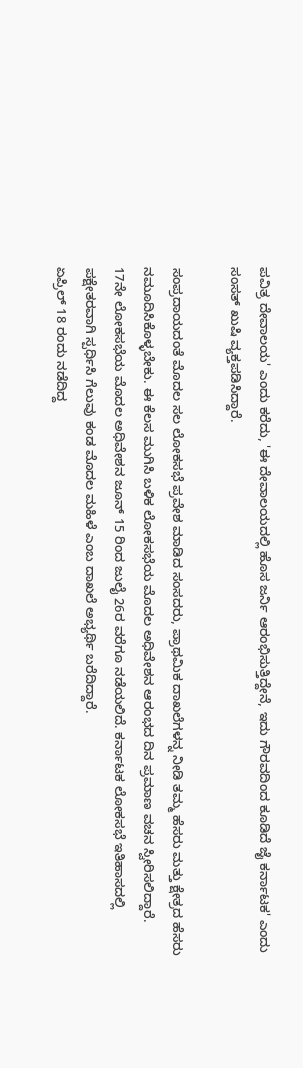ಪವಿತ್ರ ದೇವಾಲಯ' ಎಂದು ಕರೆದು, 'ಈ ದೇವಾಲಯದಲ್ಲಿ ಹೊಸ ಜರ್ನಿ ಆರಂಭಿಸುತ್ತಿದ್ದೇನೆ, ಇದು ಗೌರವದಿಂದ ಕೂಡಿದೆ ಜೈ ಕರ್ನಾಟಕ' ಎಂದು ಸಂಸತ್ ಖುಷಿ ವ್ಯಕ್ತಪಡಿಸಿದ್ದಾರೆ.

ಸಂಪ್ರದಾಯದಂತೆ ಮೊದಲ ಸಲ ಲೋಕಸಭೆ ಪ್ರವೇಶ ಮಾಡಿದ ಸಂಸದರು, ಪ್ರಾಥಮಿಕ ದಾಖಲೆಗಳನ್ನ ನೀಡಿ ತಮ್ಮ ಹೆಸರು ಮತ್ತು ಕ್ಷೇತ್ರದ ಹೆಸರು ನಮೂದಿಸಿಕೊಳ್ಳಬೇಕು. ಈ ಕೆಲಸ ಮುಗಿಸಿ ಬಳಿಕ ಲೋಕಸಭೆಯ ಮೊದಲ ಅಧಿವೇಶನ ಆರಂಭದ ದಿನ ಪ್ರಮಾಣ ವಚನ ಸ್ವೀರಿಸಲಿದ್ದಾರೆ.
17ನೇ ಲೋಕಸಭೆಯ ಮೊದಲ ಅಧಿವೇಶನ ಜೂನ್ 15 ರಿಂದ ಜುಲೈ 26ರ ವರೆಗೂ ನಡೆಯಲಿದೆ. ಕರ್ನಾಟಕ ಲೋಕಸಭೆ ಇತಿಹಾಸದಲ್ಲಿ ಪಕ್ಷೇತರವಾಗಿ ಸ್ಪರ್ಧಿಸಿ ಗೆಲುವು ಕಂಡ ಮೊದಲ ಮಹಿಳೆ ಎಂಬ ದಾಖಲೆ ಅಭ್ಯರ್ಥಿ ಬರೆದಿದ್ದಾರೆ.
ಏಪ್ರಿಲ್ 18 ರಂದು ನಡೆದಿದ್ದ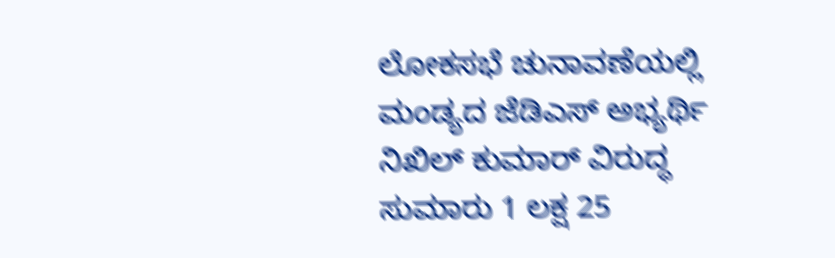ಲೋಕಸಭೆ ಚುನಾವಣೆಯಲ್ಲಿ ಮಂಡ್ಯದ ಜೆಡಿಎಸ್ ಅಭ್ಯರ್ಥಿ ನಿಖಿಲ್ ಕುಮಾರ್ ವಿರುದ್ಧ ಸುಮಾರು 1 ಲಕ್ಷ 25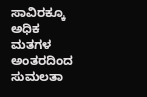ಸಾವಿರಕ್ಕೂ ಅಧಿಕ ಮತಗಳ ಅಂತರದಿಂದ ಸುಮಲತಾ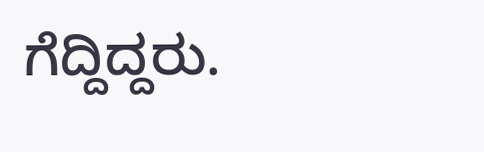ಗೆದ್ದಿದ್ದರು.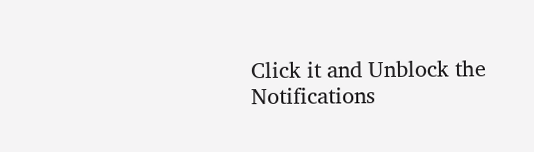Click it and Unblock the Notifications